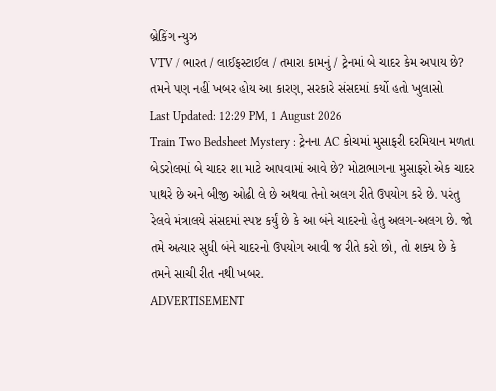બ્રેકિંગ ન્યુઝ
VTV / ભારત / લાઈફસ્ટાઈલ / તમારા કામનું / ટ્રેનમાં બે ચાદર કેમ અપાય છે? તમને પણ નહીં ખબર હોય આ કારણ, સરકારે સંસદમાં કર્યો હતો ખુલાસો
Last Updated: 12:29 PM, 1 August 2026
Train Two Bedsheet Mystery : ટ્રેનના AC કોચમાં મુસાફરી દરમિયાન મળતા બેડરોલમાં બે ચાદર શા માટે આપવામાં આવે છે? મોટાભાગના મુસાફરો એક ચાદર પાથરે છે અને બીજી ઓઢી લે છે અથવા તેનો અલગ રીતે ઉપયોગ કરે છે. પરંતુ રેલવે મંત્રાલયે સંસદમાં સ્પષ્ટ કર્યું છે કે આ બંને ચાદરનો હેતુ અલગ-અલગ છે. જો તમે અત્યાર સુધી બંને ચાદરનો ઉપયોગ આવી જ રીતે કરો છો, તો શક્ય છે કે તમને સાચી રીત નથી ખબર.
ADVERTISEMENT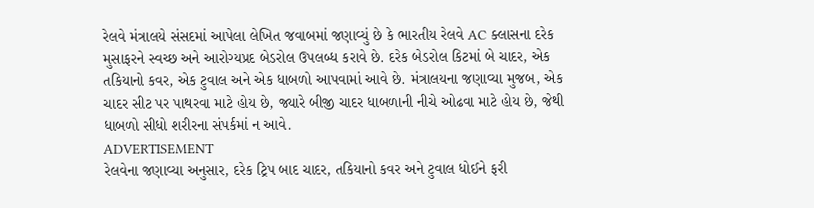રેલવે મંત્રાલયે સંસદમાં આપેલા લેખિત જવાબમાં જણાવ્યું છે કે ભારતીય રેલવે AC ક્લાસના દરેક મુસાફરને સ્વચ્છ અને આરોગ્યપ્રદ બેડરોલ ઉપલબ્ધ કરાવે છે. દરેક બેડરોલ કિટમાં બે ચાદર, એક તકિયાનો કવર, એક ટુવાલ અને એક ધાબળો આપવામાં આવે છે. મંત્રાલયના જણાવ્યા મુજબ, એક ચાદર સીટ પર પાથરવા માટે હોય છે, જ્યારે બીજી ચાદર ધાબળાની નીચે ઓઢવા માટે હોય છે, જેથી ધાબળો સીધો શરીરના સંપર્કમાં ન આવે.
ADVERTISEMENT
રેલવેના જણાવ્યા અનુસાર, દરેક ટ્રિપ બાદ ચાદર, તકિયાનો કવર અને ટુવાલ ધોઈને ફરી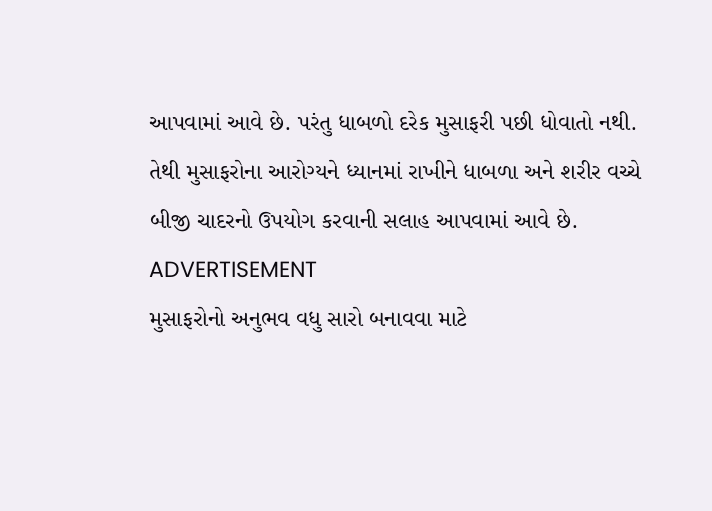આપવામાં આવે છે. પરંતુ ધાબળો દરેક મુસાફરી પછી ધોવાતો નથી. તેથી મુસાફરોના આરોગ્યને ધ્યાનમાં રાખીને ધાબળા અને શરીર વચ્ચે બીજી ચાદરનો ઉપયોગ કરવાની સલાહ આપવામાં આવે છે.
ADVERTISEMENT
મુસાફરોનો અનુભવ વધુ સારો બનાવવા માટે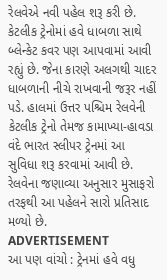રેલવેએ નવી પહેલ શરૂ કરી છે. કેટલીક ટ્રેનોમાં હવે ધાબળા સાથે બ્લેન્કેટ કવર પણ આપવામાં આવી રહ્યું છે. જેના કારણે અલગથી ચાદર ધાબળાની નીચે રાખવાની જરૂર નહીં પડે. હાલમાં ઉત્તર પશ્ચિમ રેલવેની કેટલીક ટ્રેનો તેમજ કામાખ્યા-હાવડા વંદે ભારત સ્લીપર ટ્રેનમાં આ સુવિધા શરૂ કરવામાં આવી છે. રેલવેના જણાવ્યા અનુસાર મુસાફરો તરફથી આ પહેલને સારો પ્રતિસાદ મળ્યો છે.
ADVERTISEMENT
આ પણ વાંચો : ટ્રેનમાં હવે વધુ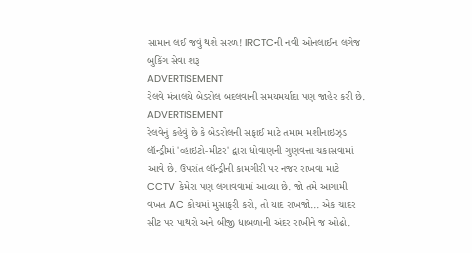સામાન લઈ જવું થશે સરળ! IRCTCની નવી ઓનલાઈન લગેજ બુકિંગ સેવા શરૂ
ADVERTISEMENT
રેલવે મંત્રાલયે બેડરોલ બદલવાની સમયમર્યાદા પણ જાહેર કરી છે.
ADVERTISEMENT
રેલવેનું કહેવું છે કે બેડરોલની સફાઈ માટે તમામ મશીનાઇઝ્ડ લૉન્ડ્રીમાં 'વ્હાઇટો-મીટર' દ્વારા ધોવાણની ગુણવત્તા ચકાસવામાં આવે છે. ઉપરાંત લૉન્ડ્રીની કામગીરી પર નજર રાખવા માટે CCTV કેમેરા પણ લગાવવામાં આવ્યા છે. જો તમે આગામી વખત AC કોચમાં મુસાફરી કરો, તો યાદ રાખજો... એક ચાદર સીટ પર પાથરો અને બીજી ધાબળાની અંદર રાખીને જ ઓઢો.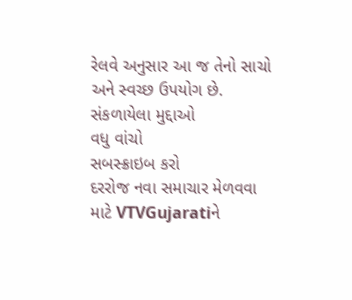રેલવે અનુસાર આ જ તેનો સાચો અને સ્વચ્છ ઉપયોગ છે.
સંકળાયેલા મુદ્દાઓ
વધુ વાંચો
સબસ્ક્રાઇબ કરો
દરરોજ નવા સમાચાર મેળવવા માટે VTVGujaratiને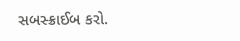સબસ્ક્રાઈબ કરો.